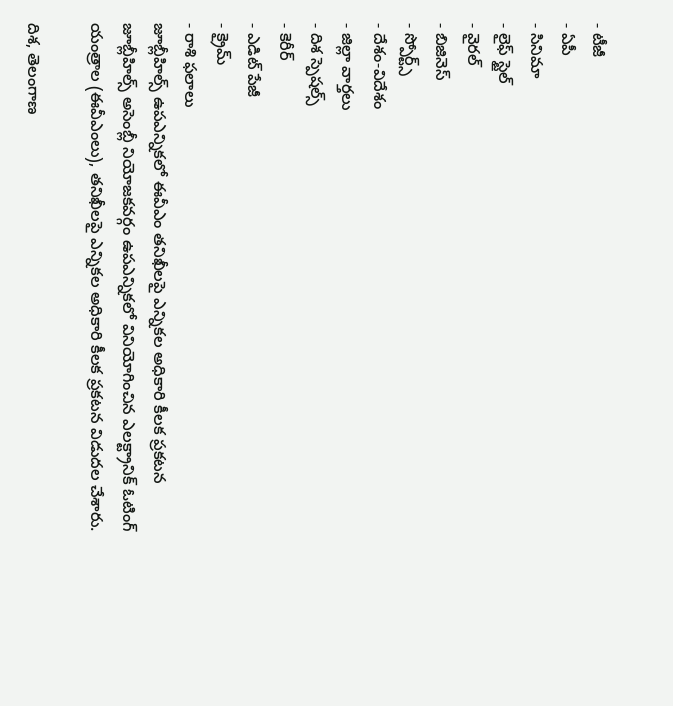- టీజీ
- ఏపీ
- సినిమా
- లైఫ్ స్టైల్
- వైరల్
- బిజినెస్
- స్పోర్ట్స్
- దేశం-విదేశం
- జిల్లా వార్తలు
- దిశ స్పెషల్స్
- కెరీర్
- ఎడిట్ పేజీ
- క్రైమ్
- రాశి ఫలాలు
జూబ్లీహిల్స్ ఉపఎన్నికలో ఈవీఎం తనిఖీలపై ఎన్నికల అధికారి కీలక ప్రకటన
జూబ్లీహిల్స్ అసెంబ్లీ నియోజకవర్గం ఉపఎన్నికలో వినియోగించిన ఎలక్ట్రానిక్ ఓటింగ్ యంత్రాల (ఈవీఎంలు), తనిఖీలపై ఎన్నికల అధికారి కీలక ప్రకటన విడుదల చేశారు.

దిశ, తెలంగాణ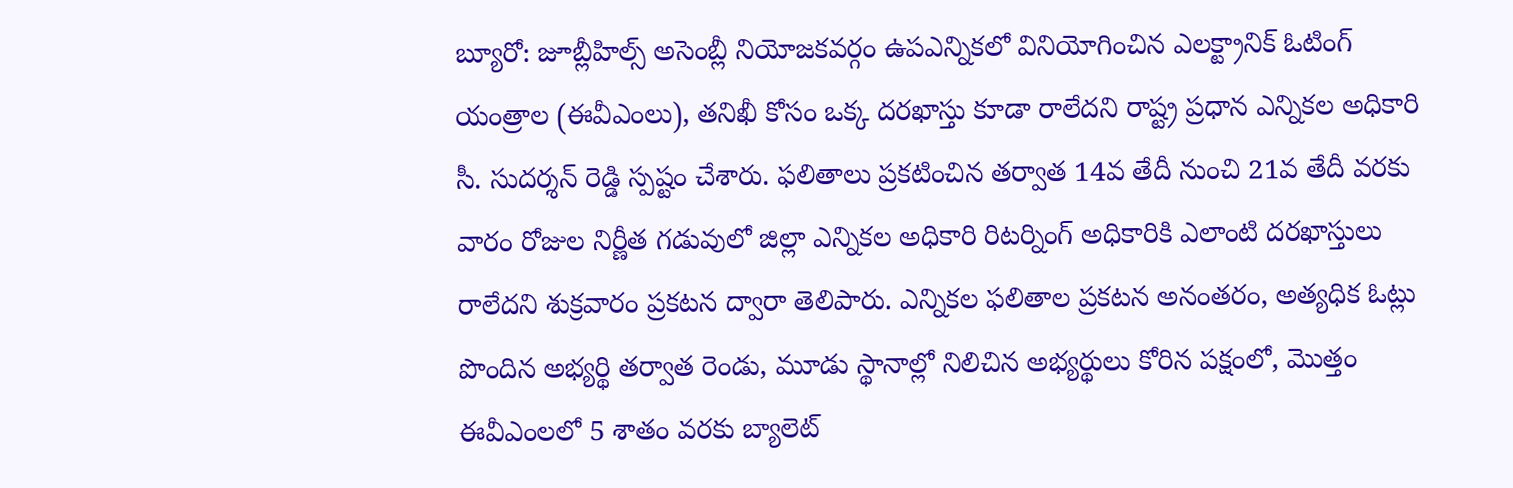బ్యూరో: జూబ్లీహిల్స్ అసెంబ్లీ నియోజకవర్గం ఉపఎన్నికలో వినియోగించిన ఎలక్ట్రానిక్ ఓటింగ్ యంత్రాల (ఈవీఎంలు), తనిఖీ కోసం ఒక్క దరఖాస్తు కూడా రాలేదని రాష్ట్ర ప్రధాన ఎన్నికల అధికారి సీ. సుదర్శన్ రెడ్డి స్పష్టం చేశారు. ఫలితాలు ప్రకటించిన తర్వాత 14వ తేదీ నుంచి 21వ తేదీ వరకు వారం రోజుల నిర్ణీత గడువులో జిల్లా ఎన్నికల అధికారి రిటర్నింగ్ అధికారికి ఎలాంటి దరఖాస్తులు రాలేదని శుక్రవారం ప్రకటన ద్వారా తెలిపారు. ఎన్నికల ఫలితాల ప్రకటన అనంతరం, అత్యధిక ఓట్లు పొందిన అభ్యర్థి తర్వాత రెండు, మూడు స్థానాల్లో నిలిచిన అభ్యర్థులు కోరిన పక్షంలో, మొత్తం ఈవీఎంలలో 5 శాతం వరకు బ్యాలెట్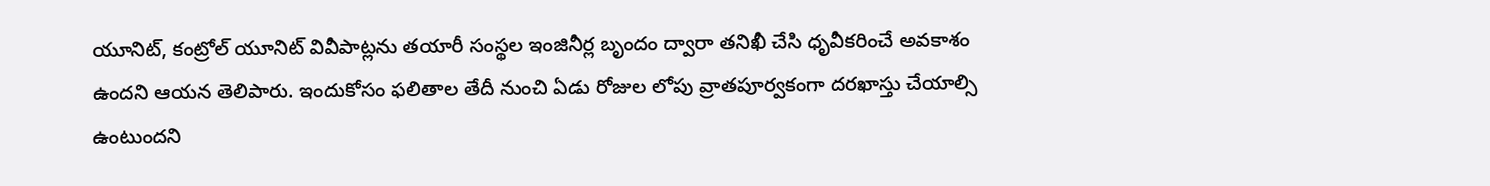యూనిట్, కంట్రోల్ యూనిట్ వివీపాట్లను తయారీ సంస్థల ఇంజినీర్ల బృందం ద్వారా తనిఖీ చేసి ధృవీకరించే అవకాశం ఉందని ఆయన తెలిపారు. ఇందుకోసం ఫలితాల తేదీ నుంచి ఏడు రోజుల లోపు వ్రాతపూర్వకంగా దరఖాస్తు చేయాల్సి ఉంటుందని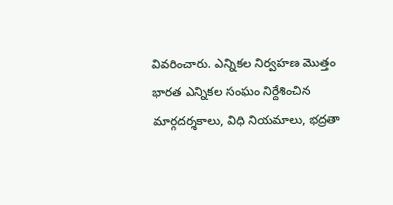వివరించారు. ఎన్నికల నిర్వహణ మొత్తం భారత ఎన్నికల సంఘం నిర్దేశించిన మార్గదర్శకాలు, విధి నియమాలు, భద్రతా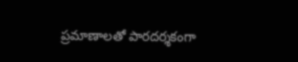ప్రమాణాలతో పారదర్శకంగా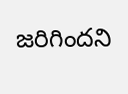జరిగిందని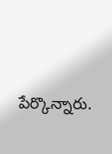పేర్కొన్నారు.